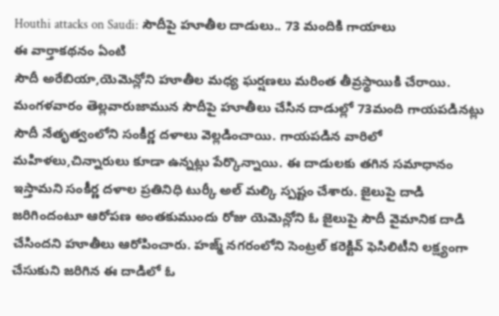Houthi attacks on Saudi: సౌదీపై హూతీల దాడులు.. 73 మందికి గాయాలు
ఈ వార్తాకథనం ఏంటి
సౌదీ అరేబియా,యెమెన్లోని హూతీల మధ్య ఘర్షణలు మరింత తీవ్రస్థాయికి చేరాయి. మంగళవారం తెల్లవారుజామున సౌదీపై హూతీలు చేసిన దాడుల్లో 73మంది గాయపడినట్లు సౌదీ నేతృత్వంలోని సంకీర్ణ దళాలు వెల్లడించాయి. గాయపడిన వారిలో మహిళలు,చిన్నారులు కూడా ఉన్నట్లు పేర్కొన్నాయి. ఈ దాడులకు తగిన సమాధానం ఇస్తామని సంకీర్ణ దళాల ప్రతినిధి టుర్కీ అల్ మల్కి స్పష్టం చేశారు. జైలుపై దాడి జరిగిందంటూ ఆరోపణ అంతకుముందు రోజు యెమెన్లోని ఓ జైలుపై సౌదీ వైమానిక దాడి చేసిందని హూతీలు ఆరోపించారు. హజ్మ్ నగరంలోని సెంట్రల్ కరెక్టివ్ ఫెసిలిటీని లక్ష్యంగా చేసుకుని జరిగిన ఈ దాడిలో ఓ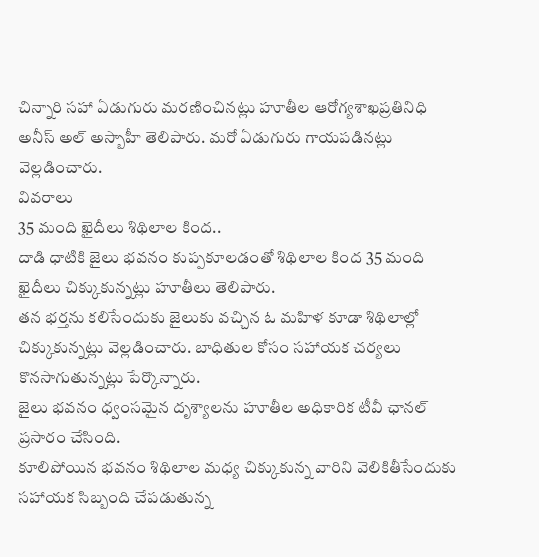చిన్నారి సహా ఏడుగురు మరణించినట్లు హూతీల ఆరోగ్యశాఖప్రతినిధి అనీస్ అల్ అస్బాహీ తెలిపారు. మరో ఏడుగురు గాయపడినట్లు వెల్లడించారు.
వివరాలు
35 మంది ఖైదీలు శిథిలాల కింద..
దాడి ధాటికి జైలు భవనం కుప్పకూలడంతో శిథిలాల కింద 35 మంది ఖైదీలు చిక్కుకున్నట్లు హూతీలు తెలిపారు.
తన భర్తను కలిసేందుకు జైలుకు వచ్చిన ఓ మహిళ కూడా శిథిలాల్లో చిక్కుకున్నట్లు వెల్లడించారు. బాధితుల కోసం సహాయక చర్యలు కొనసాగుతున్నట్లు పేర్కొన్నారు.
జైలు భవనం ధ్వంసమైన దృశ్యాలను హూతీల అధికారిక టీవీ ఛానల్ ప్రసారం చేసింది.
కూలిపోయిన భవనం శిథిలాల మధ్య చిక్కుకున్న వారిని వెలికితీసేందుకు సహాయక సిబ్బంది చేపడుతున్న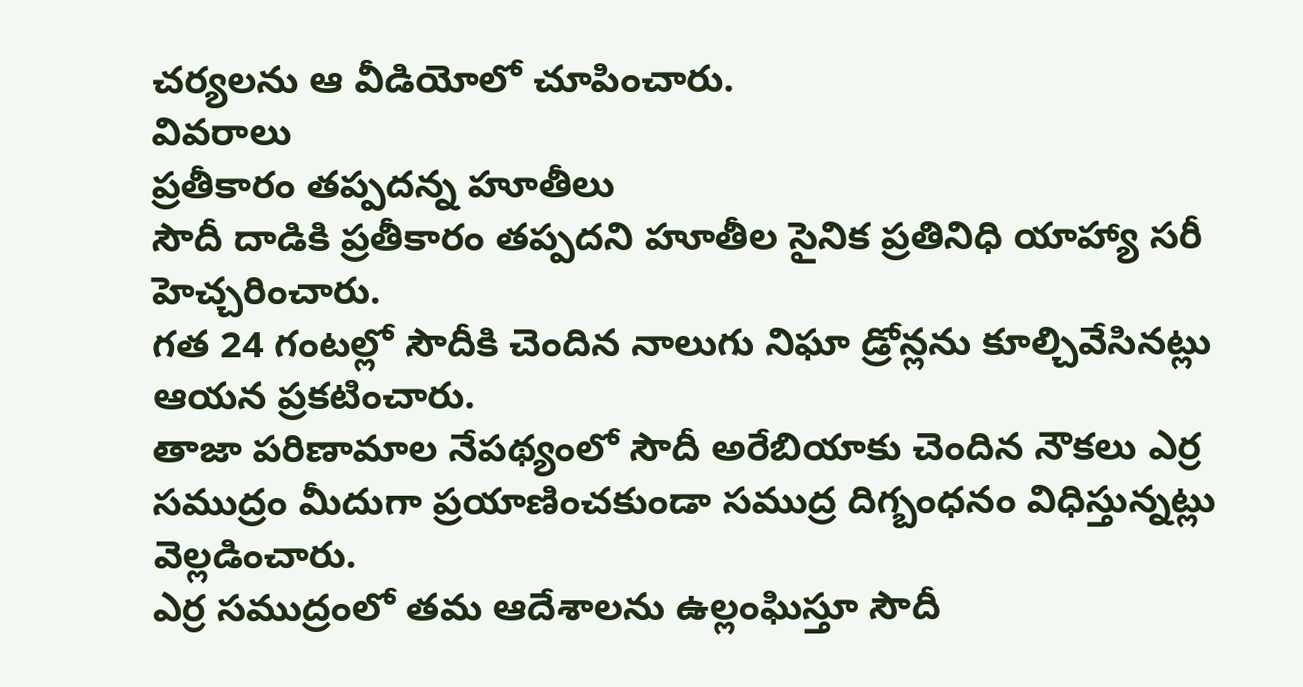చర్యలను ఆ వీడియోలో చూపించారు.
వివరాలు
ప్రతీకారం తప్పదన్న హూతీలు
సౌదీ దాడికి ప్రతీకారం తప్పదని హూతీల సైనిక ప్రతినిధి యాహ్యా సరీ హెచ్చరించారు.
గత 24 గంటల్లో సౌదీకి చెందిన నాలుగు నిఘా డ్రోన్లను కూల్చివేసినట్లు ఆయన ప్రకటించారు.
తాజా పరిణామాల నేపథ్యంలో సౌదీ అరేబియాకు చెందిన నౌకలు ఎర్ర సముద్రం మీదుగా ప్రయాణించకుండా సముద్ర దిగ్బంధనం విధిస్తున్నట్లు వెల్లడించారు.
ఎర్ర సముద్రంలో తమ ఆదేశాలను ఉల్లంఘిస్తూ సౌదీ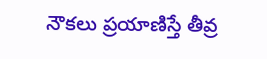నౌకలు ప్రయాణిస్తే తీవ్ర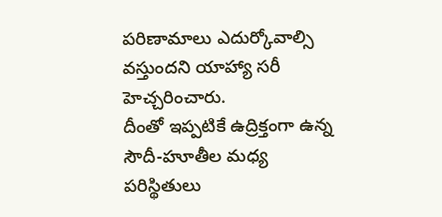పరిణామాలు ఎదుర్కోవాల్సి వస్తుందని యాహ్యా సరీ హెచ్చరించారు.
దీంతో ఇప్పటికే ఉద్రిక్తంగా ఉన్న సౌదీ-హూతీల మధ్య పరిస్థితులు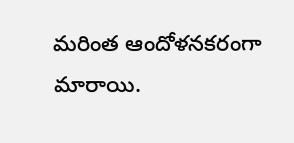మరింత ఆందోళనకరంగా మారాయి.